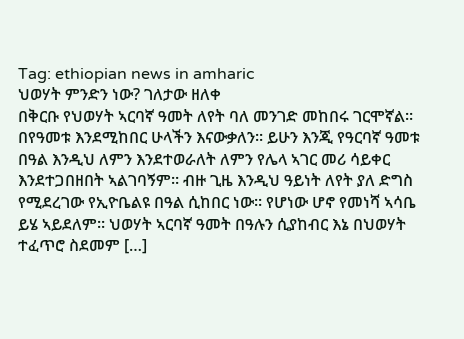Tag: ethiopian news in amharic
ህወሃት ምንድን ነው? ገለታው ዘለቀ
በቅርቡ የህወሃት ኣርባኛ ዓመት ለየት ባለ መንገድ መከበሩ ገርሞኛል። በየዓመቱ እንደሚከበር ሁላችን እናውቃለን። ይሁን እንጂ የዓርባኛ ዓመቱ በዓል እንዲህ ለምን እንደተወራለት ለምን የሌላ ኣገር መሪ ሳይቀር እንደተጋበዘበት ኣልገባኝም። ብዙ ጊዜ እንዲህ ዓይነት ለየት ያለ ድግስ የሚደረገው የኢዮቤልዩ በዓል ሲከበር ነው። የሆነው ሆኖ የመነሻ ኣሳቤ ይሄ ኣይደለም። ህወሃት ኣርባኛ ዓመት በዓሉን ሲያከብር እኔ በህወሃት ተፈጥሮ ስደመም […]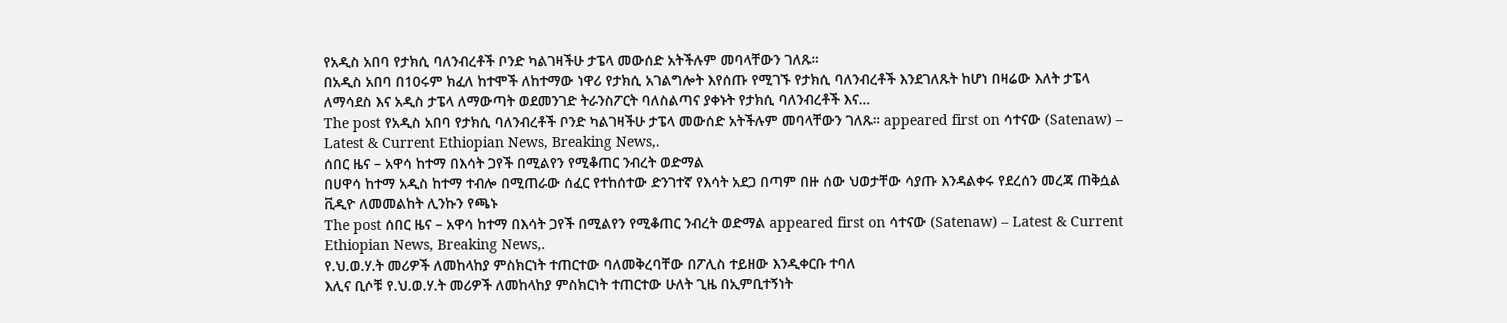የአዲስ አበባ የታክሲ ባለንብረቶች ቦንድ ካልገዛችሁ ታፔላ መውሰድ አትችሉም መባላቸውን ገለጹ።
በአዲስ አበባ በ10ሩም ክፈለ ከተሞች ለከተማው ነዋሪ የታክሲ አገልግሎት እየሰጡ የሚገኙ የታክሲ ባለንብረቶች እንደገለጹት ከሆነ በዛሬው እለት ታፔላ ለማሳደስ እና አዲስ ታፔላ ለማውጣት ወደመንገድ ትራንስፖርት ባለስልጣና ያቀኑት የታክሲ ባለንብረቶች እና…
The post የአዲስ አበባ የታክሲ ባለንብረቶች ቦንድ ካልገዛችሁ ታፔላ መውሰድ አትችሉም መባላቸውን ገለጹ። appeared first on ሳተናው (Satenaw) – Latest & Current Ethiopian News, Breaking News,.
ሰበር ዜና – አዋሳ ከተማ በእሳት ጋየች በሚልየን የሚቆጠር ንብረት ወድማል
በሀዋሳ ከተማ አዲስ ከተማ ተብሎ በሚጠራው ሰፈር የተከሰተው ድንገተኛ የእሳት አደጋ በጣም በዙ ሰው ህወታቸው ሳያጡ እንዳልቀሩ የደረሰን መረጃ ጠቅሷል ቪዲዮ ለመመልከት ሊንኩን የጫኑ
The post ሰበር ዜና – አዋሳ ከተማ በእሳት ጋየች በሚልየን የሚቆጠር ንብረት ወድማል appeared first on ሳተናው (Satenaw) – Latest & Current Ethiopian News, Breaking News,.
የ.ህ.ወ.ሃ.ት መሪዎች ለመከላከያ ምስክርነት ተጠርተው ባለመቅረባቸው በፖሊስ ተይዘው እንዲቀርቡ ተባለ
እሊና ቢሶቹ የ.ህ.ወ.ሃ.ት መሪዎች ለመከላከያ ምስክርነት ተጠርተው ሁለት ጊዜ በኢምቢተኝነት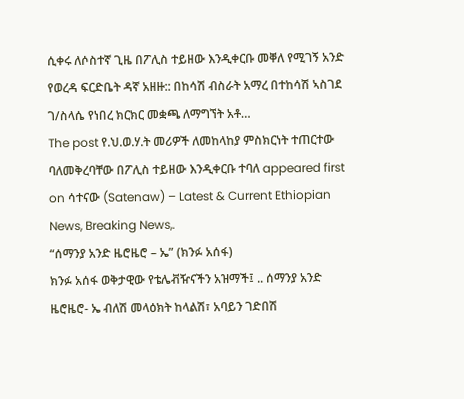ሲቀሩ ለሶስተኛ ጊዜ በፖሊስ ተይዘው እንዲቀርቡ መቐለ የሚገኝ አንድ የወረዳ ፍርድቤት ዳኛ አዘዙ:: በከሳሽ ብስራት አማረ በተከሳሽ ኣስገደ ገ/ስላሴ የነበረ ክርክር መቋጫ ለማግኘት አቶ…
The post የ.ህ.ወ.ሃ.ት መሪዎች ለመከላከያ ምስክርነት ተጠርተው ባለመቅረባቸው በፖሊስ ተይዘው እንዲቀርቡ ተባለ appeared first on ሳተናው (Satenaw) – Latest & Current Ethiopian News, Breaking News,.
“ሰማንያ አንድ ዜሮዜሮ – ኤ” (ክንፉ አሰፋ)
ክንፉ አሰፋ ወቅታዊው የቴሌቭዥናችን አዝማች፤ .. ሰማንያ አንድ ዜሮዜሮ- ኤ ብለሽ መላዕክት ከላልሽ፣ አባይን ገድበሽ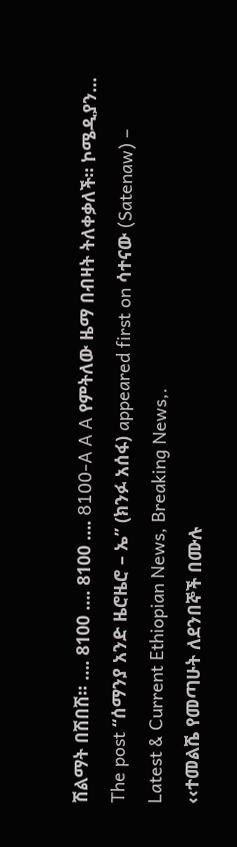ሽልማት በሽበሽ። …. 8100 …. 8100 …. 8100-A A A የምትለው ዜማ በብዛት ትለቀቃለች። ኮሜዲያን…
The post “ሰማንያ አንድ ዜሮዜሮ – ኤ” (ክንፉ አሰፋ) appeared first on ሳተናው (Satenaw) – Latest & Current Ethiopian News, Breaking News,.
‹‹ተመልሼ የመጣሁት ለደንበኞች በሙሉ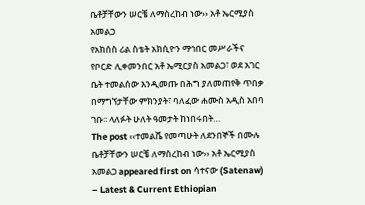ቤቶቻቸውን ሠርቼ ለማስረከብ ነው›› አቶ ኤርሚያስ አመልጋ
የአክሰስ ሪል ስቴት አክሲዮን ማኅበር መሥራችና የቦርድ ሊቀመንበር አቶ ኤሚርያስ አመልጋ፣ ወደ አገር ቤት ተመልሰው እንዲመጡ በሕግ ያለመጠየቅ ጥበቃ በማግኘታቸው ምክንያት፣ ባለፈው ሐሙስ አዲስ አበባ ገቡ፡፡ ላለፉት ሁለት ዓመታት ከነበሩበት…
The post ‹‹ተመልሼ የመጣሁት ለደንበኞች በሙሉ ቤቶቻቸውን ሠርቼ ለማስረከብ ነው›› አቶ ኤርሚያስ አመልጋ appeared first on ሳተናው (Satenaw) – Latest & Current Ethiopian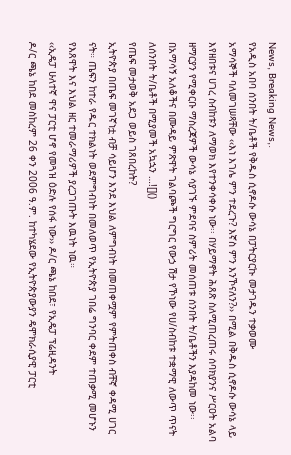News, Breaking News,.
የአዲስ አበባ ሰንበት ት/ቤቶች የቅዱስ ሲኖዶሱ ውሳኔ በፓትርያርኩ መታገዱን ተቃወሙ
አማሳኞች ባለመገሠጻቸው ‹‹እነ እገሌ ምን ተደረጉ? እኛስ ምን እንኾናለን?›› በሚል በቅዱስ ሲኖዶሱ ውሳኔ ላይ እየዘበቱና ሀገረ ስብከቱን ለማወክ እየተንቀሳቀሱ ነው፡፡ በሃይማኖት ሕጸጽ ስለሚጠረጠሩ ሰባክያንና ሥርዐት አልባ ዘማርያን የሚቀርቡ ማስረጃዎች ውሳኔ ሳያገኙ ምደባና ስምሪት መሰጠቱ ሰንበት ት/ቤቶችን እያዳከመ ነው፡፡ በአማሳኝ አለቆችና በሙዳይ ምጽዋት ገልባጮች ግርግር የውኃ ሽታ የኾነው የሀ/ስብከቱ ተቋማዊ ለውጥ ጥናት ለሰንበት ት/ቤቶች በሚያመች አኳኋን …![]()
የጤፍ መታወቅ አደጋ ወይስ ገጸበረከት?
ኢትዮጵያ በጤፍ መገኛነቷ ብቻ ሳይሆን እንደ እህል ለምግብነት በመጠቀሟም የምትጠቀስ ብቸኛ ቀዳሚ ሀገር ናት። ጤፍን ከተራ የዱር ተክልነት ወደምግብነት በመለወጥ የኢትዮጵያ ገበሬ ግንባር ቀደም ተጠቃሚ መሆኑን የእጸዋት እና እህል ዘር ተመራማሪዎች ያረጋገጡት እዉነት ነዉ።
‹‹ኢዴፓ ሁለተኛ ዋና ፓርቲ ሆኖ የመጓዝ ዕድሉ የሰፋ ነው›› ዶ/ር ጫኔ ከበደ፣ የኢዴፓ ፕሬዚዳንት
ዶ/ር ጫኔ ከበደ መስከረም 26 ቀን 2006 ዓ.ም. ከተካሄደው የኢትዮጵያውያን ዴሞክራሲያዊ ፓርቲ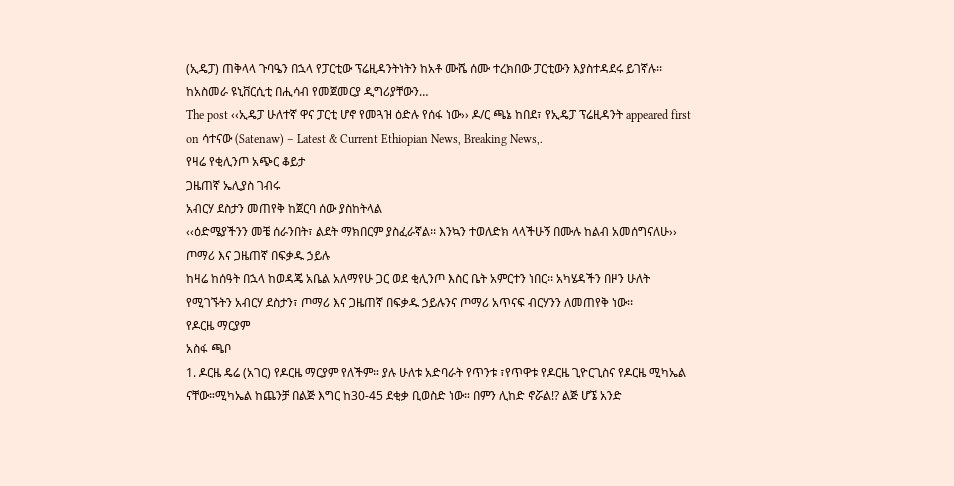(ኢዴፓ) ጠቅላላ ጉባዔን በኋላ የፓርቲው ፕሬዚዳንትነትን ከአቶ ሙሼ ሰሙ ተረክበው ፓርቲውን እያስተዳደሩ ይገኛሉ፡፡ ከአስመራ ዩኒቨርሲቲ በሒሳብ የመጀመርያ ዲግሪያቸውን…
The post ‹‹ኢዴፓ ሁለተኛ ዋና ፓርቲ ሆኖ የመጓዝ ዕድሉ የሰፋ ነው›› ዶ/ር ጫኔ ከበደ፣ የኢዴፓ ፕሬዚዳንት appeared first on ሳተናው (Satenaw) – Latest & Current Ethiopian News, Breaking News,.
የዛሬ የቂሊንጦ አጭር ቆይታ
ጋዜጠኛ ኤሊያስ ገብሩ
አብርሃ ደስታን መጠየቅ ከጀርባ ሰው ያስከትላል
‹‹ዕድሜያችንን መቼ ሰራንበት፣ ልደት ማክበርም ያስፈራኛል፡፡ እንኳን ተወለድክ ላላችሁኝ በሙሉ ከልብ አመሰግናለሁ››
ጦማሪ እና ጋዜጠኛ በፍቃዱ ኃይሉ
ከዛሬ ከሰዓት በኋላ ከወዳጄ አቤል አለማየሁ ጋር ወደ ቂሊንጦ እስር ቤት አምርተን ነበር፡፡ አካሄዳችን በዞን ሁለት የሚገኙትን አብርሃ ደስታን፣ ጦማሪ እና ጋዜጠኛ በፍቃዱ ኃይሉንና ጦማሪ አጥናፍ ብርሃንን ለመጠየቅ ነው፡፡
የዶርዜ ማርያም
አስፋ ጫቦ
1. ዶርዜ ዴሬ (አገር) የዶርዜ ማርያም የለችም። ያሉ ሁለቱ አድባራት የጥንቱ ፣የጥዋቱ የዶርዜ ጊዮርጊስና የዶርዜ ሚካኤል ናቸው።ሚካኤል ከጨንቻ በልጅ እግር ከ30-45 ደቂቃ ቢወስድ ነው። በምን ሊከድ ኖሯል!? ልጅ ሆኜ አንድ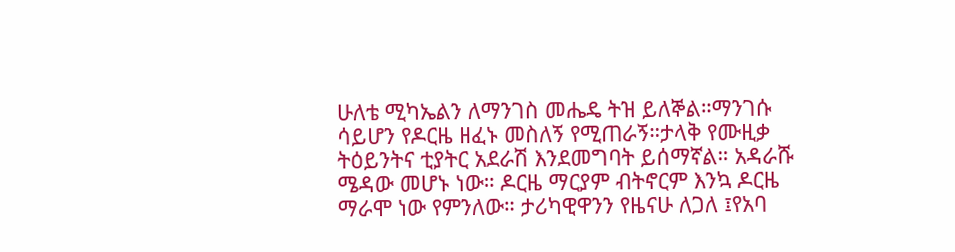ሁለቴ ሚካኤልን ለማንገስ መሔዴ ትዝ ይለኞል።ማንገሱ ሳይሆን የዶርዜ ዘፈኑ መስለኝ የሚጠራኝ።ታላቅ የሙዚቃ ትዕይንትና ቲያትር አደራሽ እንደመግባት ይሰማኛል። አዳራሹ ሜዳው መሆኑ ነው። ዶርዜ ማርያም ብትኖርም እንኳ ዶርዜ ማራሞ ነው የምንለው። ታሪካዊዋንን የዜናሁ ለጋለ ፤የአባ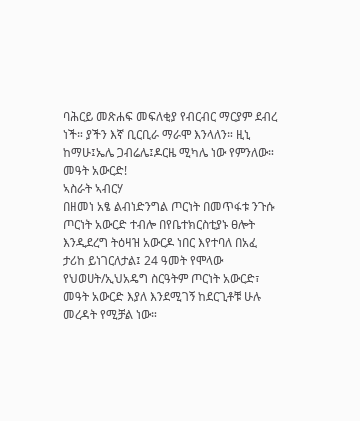ባሕርይ መጽሐፍ መፍለቂያ የብርብር ማርያም ደብረ ነች። ያችን እኛ ቢርቢራ ማራሞ እንላለን። ዚኒ ከማሁ፤ኤሌ ጋብሬሌ፤ዶርዜ ሚካሌ ነው የምንለው።
መዓት አውርድ!
ኣስራት ኣብርሃ
በዘመነ አፄ ልብነድንግል ጦርነት በመጥፋቱ ንጉሱ ጦርነት አውርድ ተብሎ በየቤተክርስቲያኑ ፀሎት እንዲደረግ ትዕዛዝ አውርዶ ነበር እየተባለ በአፈ ታሪከ ይነገርለታል፤ 24 ዓመት የሞላው የህወሀት/ኢህአዴግ ስርዓትም ጦርነት አውርድ፣ መዓት አውርድ እያለ እንደሚገኝ ከደርጊቶቹ ሁሉ መረዳት የሚቻል ነው።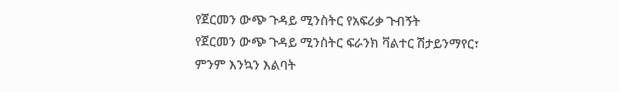የጀርመን ውጭ ጉዳይ ሚንስትር የአፍሪቃ ጉብኝት
የጀርመን ውጭ ጉዳይ ሚንስትር ፍራንክ ቫልተር ሽታይንማየር፣ ምንም እንኳን እልባት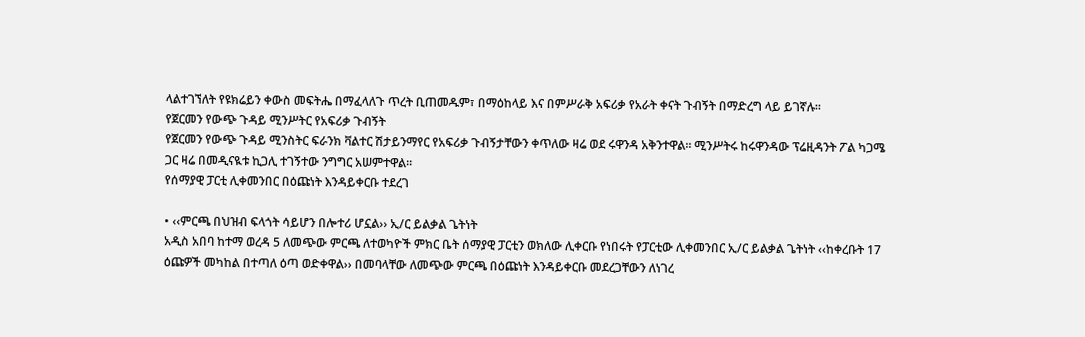ላልተገኘለት የዩክሬይን ቀውስ መፍትሔ በማፈላለጉ ጥረት ቢጠመዱም፣ በማዕከላይ እና በምሥራቅ አፍሪቃ የአራት ቀናት ጉብኝት በማድረግ ላይ ይገኛሉ።
የጀርመን የውጭ ጉዳይ ሚንሥትር የአፍሪቃ ጉብኝት
የጀርመን የውጭ ጉዳይ ሚንስትር ፍራንክ ቫልተር ሽታይንማየር የአፍሪቃ ጉብኝታቸውን ቀጥለው ዛሬ ወደ ሩዋንዳ አቅንተዋል። ሚንሥትሩ ከሩዋንዳው ፕሬዚዳንት ፖል ካጋሜ ጋር ዛሬ በመዲናዪቱ ኪጋሊ ተገኝተው ንግግር አሠምተዋል።
የሰማያዊ ፓርቲ ሊቀመንበር በዕጩነት እንዳይቀርቡ ተደረገ

• ‹‹ምርጫ በህዝብ ፍላጎት ሳይሆን በሎተሪ ሆኗል›› ኢ/ር ይልቃል ጌትነት
አዲስ አበባ ከተማ ወረዳ 5 ለመጭው ምርጫ ለተወካዮች ምክር ቤት ሰማያዊ ፓርቲን ወክለው ሊቀርቡ የነበሩት የፓርቲው ሊቀመንበር ኢ/ር ይልቃል ጌትነት ‹‹ከቀረቡት 17 ዕጩዎች መካከል በተጣለ ዕጣ ወድቀዋል›› በመባላቸው ለመጭው ምርጫ በዕጩነት እንዳይቀርቡ መደረጋቸውን ለነገረ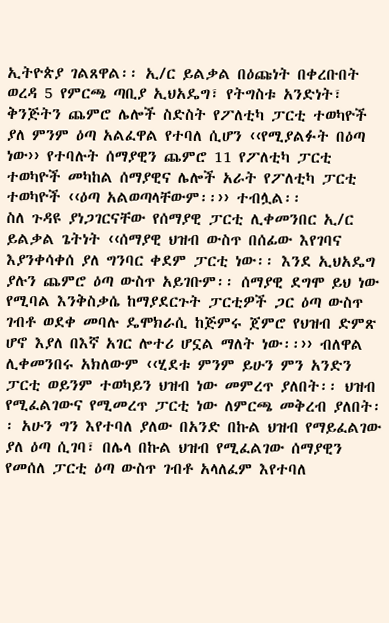ኢትዮጵያ ገልጸዋል፡፡ ኢ/ር ይልቃል በዕጩነት በቀረቡበት ወረዳ 5 የምርጫ ጣቢያ ኢህአዴግ፣ የትግስቱ አንድነት፣ ቅንጅትን ጨምሮ ሌሎች ስድስት የፖለቲካ ፓርቲ ተወካዮች ያለ ምንም ዕጣ አልፈዋል የተባለ ሲሆን ‹‹የሚያልፉት በዕጣ ነው›› የተባሉት ሰማያዊን ጨምሮ 11 የፖለቲካ ፓርቲ ተወካዮች መካከል ሰማያዊና ሌሎች አራት የፖለቲካ ፓርቲ ተወካዮች ‹‹ዕጣ አልወጣላቸውም፡፡›› ተብሏል፡፡
ስለ ጉዳዩ ያነጋገርናቸው የሰማያዊ ፓርቲ ሊቀመንበር ኢ/ር ይልቃል ጌትነት ‹‹ሰማያዊ ህዝብ ውስጥ በሰፊው እየገባና እያንቀሳቀሰ ያለ ግንባር ቀደም ፓርቲ ነው፡፡ እንደ ኢህአዴግ ያሉን ጨምሮ ዕጣ ውስጥ አይገቡም፡፡ ሰማያዊ ደግሞ ይህ ነው የሚባል እንቅስቃሴ ከማያደርጉት ፓርቲዎች ጋር ዕጣ ውስጥ ገብቶ ወደቀ መባሉ ዴሞክራሲ ከጅምሩ ጀምሮ የህዝብ ድምጽ ሆኖ እያለ በእኛ አገር ሎተሪ ሆኗል ማለት ነው፡፡›› ብለዋል
ሊቀመንበሩ አክለውም ‹‹ሂደቱ ምንም ይሁን ምን አንድን ፓርቲ ወይንም ተወካይን ህዝብ ነው መምረጥ ያለበት፡፡ ህዝብ የሚፈልገውና የሚመረጥ ፓርቲ ነው ለምርጫ መቅረብ ያለበት፡፡ አሁን ግን እየተባለ ያለው በአንድ በኩል ህዝብ የማይፈልገው ያለ ዕጣ ሲገባ፣ በሌላ በኩል ህዝብ የሚፈልገው ሰማያዊን የመሰለ ፓርቲ ዕጣ ውስጥ ገብቶ አላለፈም እየተባለ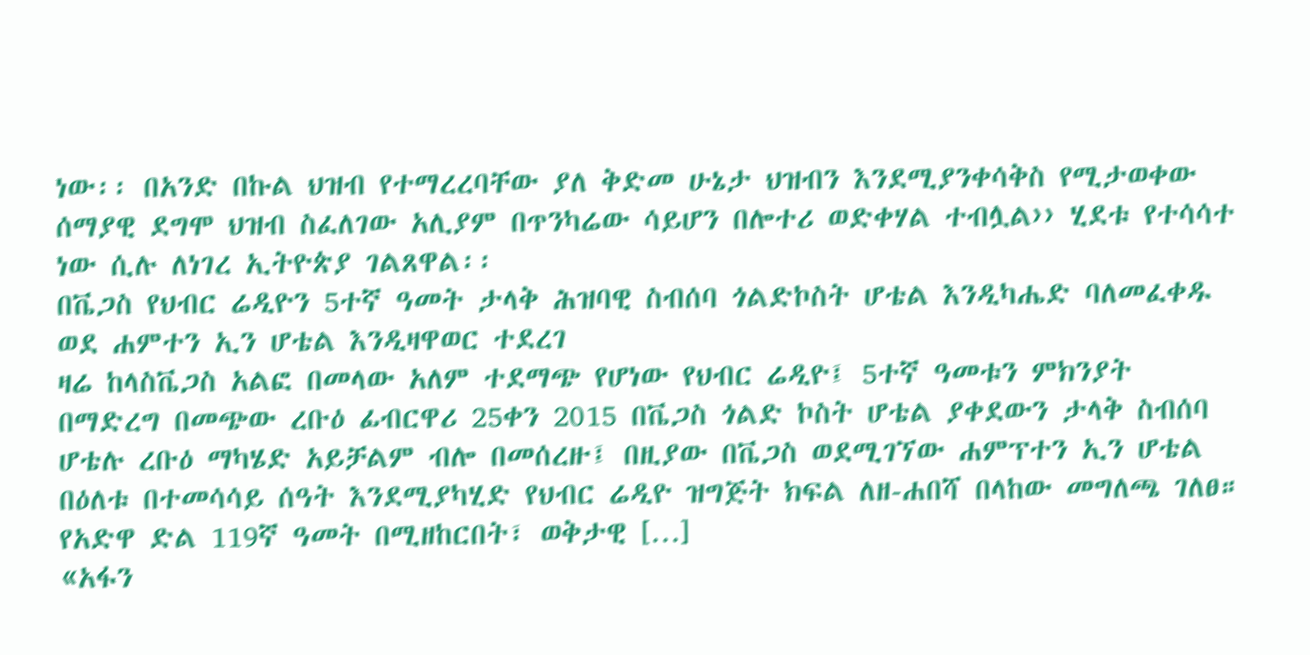ነው፡፡ በአንድ በኩል ህዝብ የተማረረባቸው ያለ ቅድመ ሁኔታ ህዝብን እንደሚያንቀሳቅስ የሚታወቀው ሰማያዊ ደግሞ ህዝብ ስፈለገው አሊያም በጥንካሬው ሳይሆን በሎተሪ ወድቀሃል ተብሏል›› ሂደቱ የተሳሳተ ነው ሲሉ ለነገረ ኢትዮጵያ ገልጸዋል፡፡
በቬጋስ የህብር ሬዲዮን 5ተኛ ዓመት ታላቅ ሕዝባዊ ስብሰባ ጎልድኮስት ሆቴል እንዲካሔድ ባለመፈቀዱ ወደ ሐምተን ኢን ሆቴል እንዲዛዋወር ተደረገ
ዛሬ ከላስቬጋስ አልፎ በመላው አለም ተደማጭ የሆነው የህብር ሬዲዮ፤ 5ተኛ ዓመቱን ምክንያት በማድረግ በመጭው ረቡዕ ፊብርዋሪ 25ቀን 2015 በቬጋስ ጎልድ ኮስት ሆቴል ያቀደውን ታላቅ ስብሰባ ሆቴሉ ረቡዕ ማካሄድ አይቻልም ብሎ በመሰረዙ፤ በዚያው በቬጋስ ወደሚገኘው ሐምፕተን ኢን ሆቴል በዕለቱ በተመሳሳይ ሰዓት እንደሚያካሂድ የህብር ሬዲዮ ዝግጅት ክፍል ለዘ-ሐበሻ በላከው መግለጫ ገለፀ። የአድዋ ድል 119ኛ ዓመት በሚዘከርበት፣ ወቅታዊ […]
«አፋን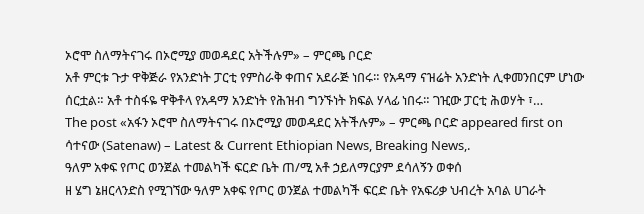ኦሮሞ ስለማትናገሩ በኦሮሚያ መወዳደር አትችሉም» – ምርጫ ቦርድ
አቶ ምርቱ ጉታ ዋቅጅራ የአንድነት ፓርቲ የምስራቅ ቀጠና አደራጅ ነበሩ። የአዳማ ናዝሬት አንድነት ሊቀመንበርም ሆነው ሰርቷል። አቶ ተስፋዬ ዋቅቶላ የአዳማ አንድነት የሕዝብ ግንኙነት ክፍል ሃላፊ ነበሩ። ገዢው ፓርቲ ሕወሃት ፣…
The post «አፋን ኦሮሞ ስለማትናገሩ በኦሮሚያ መወዳደር አትችሉም» – ምርጫ ቦርድ appeared first on ሳተናው (Satenaw) – Latest & Current Ethiopian News, Breaking News,.
ዓለም አቀፍ የጦር ወንጀል ተመልካች ፍርድ ቤት ጠ/ሚ አቶ ኃይለማርያም ደሳለኝን ወቀሰ
ዘ ሄግ ኔዘርላንድስ የሚገኘው ዓለም አቀፍ የጦር ወንጀል ተመልካች ፍርድ ቤት የአፍሪቃ ህብረት አባል ሀገራት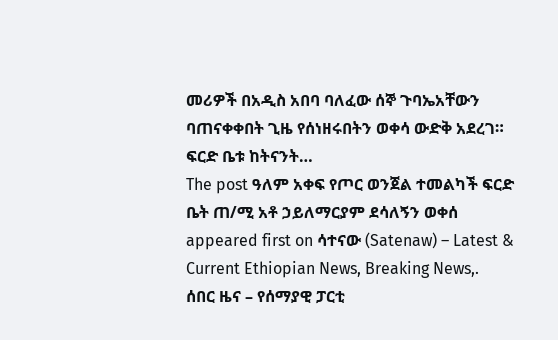መሪዎች በአዲስ አበባ ባለፈው ሰኞ ጉባኤአቸውን ባጠናቀቀበት ጊዜ የሰነዘሩበትን ወቀሳ ውድቅ አደረገ። ፍርድ ቤቱ ከትናንት…
The post ዓለም አቀፍ የጦር ወንጀል ተመልካች ፍርድ ቤት ጠ/ሚ አቶ ኃይለማርያም ደሳለኝን ወቀሰ appeared first on ሳተናው (Satenaw) – Latest & Current Ethiopian News, Breaking News,.
ሰበር ዜና – የሰማያዊ ፓርቲ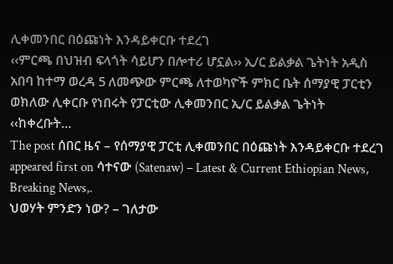ሊቀመንበር በዕጩነት እንዳይቀርቡ ተደረገ
‹‹ምርጫ በህዝብ ፍላጎት ሳይሆን በሎተሪ ሆኗል›› ኢ/ር ይልቃል ጌትነት አዲስ አበባ ከተማ ወረዳ 5 ለመጭው ምርጫ ለተወካዮች ምክር ቤት ሰማያዊ ፓርቲን ወክለው ሊቀርቡ የነበሩት የፓርቲው ሊቀመንበር ኢ/ር ይልቃል ጌትነት ‹‹ከቀረቡት…
The post ሰበር ዜና – የሰማያዊ ፓርቲ ሊቀመንበር በዕጩነት እንዳይቀርቡ ተደረገ appeared first on ሳተናው (Satenaw) – Latest & Current Ethiopian News, Breaking News,.
ህወሃት ምንድን ነው? – ገለታው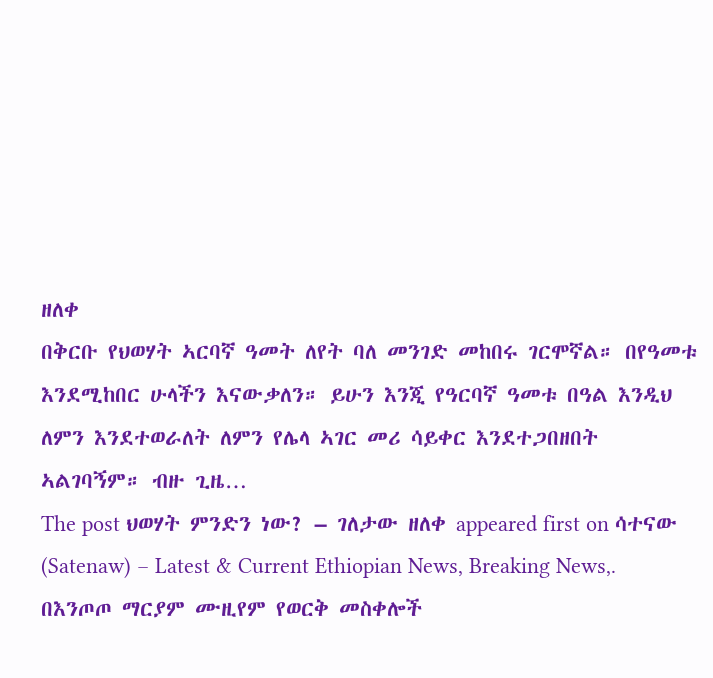ዘለቀ
በቅርቡ የህወሃት ኣርባኛ ዓመት ለየት ባለ መንገድ መከበሩ ገርሞኛል። በየዓመቱ እንደሚከበር ሁላችን እናውቃለን። ይሁን እንጂ የዓርባኛ ዓመቱ በዓል እንዲህ ለምን እንደተወራለት ለምን የሌላ ኣገር መሪ ሳይቀር እንደተጋበዘበት ኣልገባኝም። ብዙ ጊዜ…
The post ህወሃት ምንድን ነው? – ገለታው ዘለቀ appeared first on ሳተናው (Satenaw) – Latest & Current Ethiopian News, Breaking News,.
በእንጦጦ ማርያም ሙዚየም የወርቅ መስቀሎች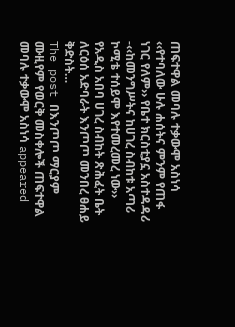ጠፍተዋል መባሉ ተቃውሞ አስነሳ
‹‹የተባለው ሁሉ ሐሰትና ምንም የጠፋ ነገር የለም›› የቤተ ክርስቲያኗ አስተዳዳሪ -‹‹ከመንግሥትና ከሀገረ ስብከቱ አጣሪ ኮሚቴ ተሰይሞ እየተመረመረ ነው›› የአዲስ አበባ ሀገረ ስብከት ጽሕፈት ቤት ለርዕሰ አድባራት እንጦጦ መንበረ ፀሐይ ቅድስት…
The post በእንጦጦ ማርያም ሙዚየም የወርቅ መስቀሎች ጠፍተዋል መባሉ ተቃውሞ አስነሳ appeared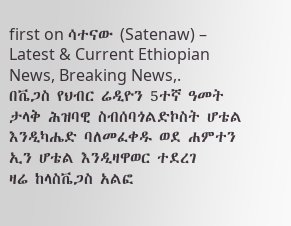first on ሳተናው (Satenaw) – Latest & Current Ethiopian News, Breaking News,.
በቬጋስ የህብር ሬዲዮን 5ተኛ ዓመት ታላቅ ሕዝባዊ ስብሰባጎልድኮስት ሆቴል እንዲካሔድ ባለመፈቀዱ ወደ ሐምተን ኢን ሆቴል እንዲዛዋወር ተደረገ
ዛሬ ከላስቬጋስ አልፎ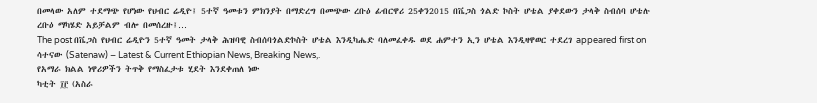በመላው አለም ተደማጭ የሆነው የህብር ሬዲዮ፤ 5ተኛ ዓመቱን ምክንያት በማድረግ በመጭው ረቡዕ ፊብርዋሪ 25ቀን2015 በቬጋስ ጎልድ ኮስት ሆቴል ያቀደውን ታላቅ ስብሰባ ሆቴሉ ረቡዕ ማካሄድ አይቻልም ብሎ በመሰረዙ፤…
The post በቬጋስ የህብር ሬዲዮን 5ተኛ ዓመት ታላቅ ሕዝባዊ ስብሰባጎልድኮስት ሆቴል እንዲካሔድ ባለመፈቀዱ ወደ ሐምተን ኢን ሆቴል እንዲዛዋወር ተደረገ appeared first on ሳተናው (Satenaw) – Latest & Current Ethiopian News, Breaking News,.
የአማራ ክልል ነዋሪዎችን ትጥቅ የማስፈታቱ ሂደት እንደቀጠለ ነው
ካቲት ፲፫ (አስራ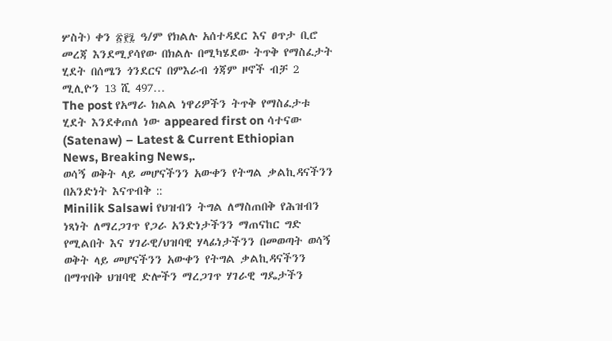ሦስት) ቀን ፳፻፯ ዓ/ም የክልሉ አሰተዳደር እና ፀጥታ ቢሮ መረጃ እንደሚያሳየው በክልሉ በሚካሄደው ትጥቅ የማስፈታት ሂደት በሰሜን ጎንደርና በምእራብ ጎጃም ዞኖች ብቻ 2 ሚሊዮን 13 ሺ 497…
The post የአማራ ክልል ነዋሪዎችን ትጥቅ የማስፈታቱ ሂደት እንደቀጠለ ነው appeared first on ሳተናው (Satenaw) – Latest & Current Ethiopian News, Breaking News,.
ወሳኝ ወቅት ላይ መሆናችንን አውቀን የትግል ቃልኪዳናችንን በአንድነት እናጥብቅ ::
Minilik Salsawi የህዝብን ትግል ለማስጠበቅ የሕዝብን ነጻነት ለማረጋገጥ የጋራ አንድነታችንን ማጠናከር ግድ የሚልበት እና ሃገራዊ/ህዝባዊ ሃላፊነታችንን በመወጣት ወሳኝ ወቅት ላይ መሆናችንን አውቀን የትግል ቃልኪዳናችንን በማጥበቅ ህዝባዊ ድሎችን ማረጋገጥ ሃገራዊ ግዴታችን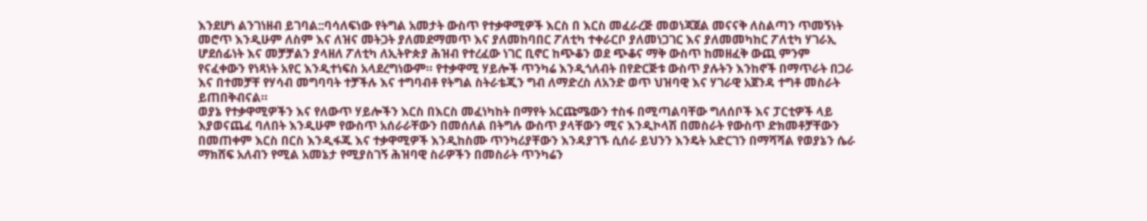እንደሆነ ልንገነዘብ ይገባል::ባሳለፍነው የትግል አመታት ውስጥ የተቃዋሚዎች እርስ በ እርስ መፈራረጅ መወነጃጀል መናናቅ ለስልጣን ጥመኝነት መሮጥ እንዲሁም ለስም እና ለዝና መትጋት ያለመደማመጥ እና ያለመከባበር ፖለቲካ ተቀራርቦ ያለመነጋገር እና ያለመመካከር ፖለቲካ ሃገራኢ ሆደሰፊነት እና መቻቻልን ያላዘለ ፖለቲካ ለኢትዮጵያ ሕዝብ የተረፈው ነገር ቢኖር ከጭቆን ወደ ጭቆና ማቅ ውስጥ ከመዘፈቅ ውጪ ምንም የናፈቀውን የነጻነት አየር እንዲተነፍስ አላደረግነውም። የተቃዋሚ ሃይሎች ጥንካሬ እንዲጎለብት በየድርጅቱ ውስጥ ያሉትን እንከኖች በማጥራት በጋራ እና በተመቻቸ የሃሳብ መግባባት ተቻችሉ እና ተግባብቶ የትግል ስትራቴጂን ግብ ለማድረስ ለአንድ ወጥ ህዝባዊ እና ሃገራዊ አጀንዳ ተግቶ መስራት ይጠበቅብናል።
ወያኔ የተቃዋሚዎችን እና የለውጥ ሃይሎችን እርስ በእርስ መፈነካከት በማየት አርጩሜውን ተስፋ በሚጣልባቸው ግለሰቦች እና ፓርቲዎች ላይ እያወናጨፈ ባለበት እንዲሁም የውስጥ አሰራራቸውን በመሰለል በትግሉ ውስጥ ያላቸውን ሚና እንዲኮላሽ በመስራት የውስጥ ድክመቶቻቸውን በመጠቀም እርስ በርስ እንዲፋጁ እና ተቃዋሚዎች እንዲከስሙ ጥንካሪያቸውን እንዳያገኙ ሲሰራ ይህንን እንዴት አድርገን በማሻሻል የወያኔን ሴራ ማክሸፍ አለብን የሚል አመኔታ የሚያስገኝ ሕዝባዊ ስራዎችን በመስራት ጥንካሬን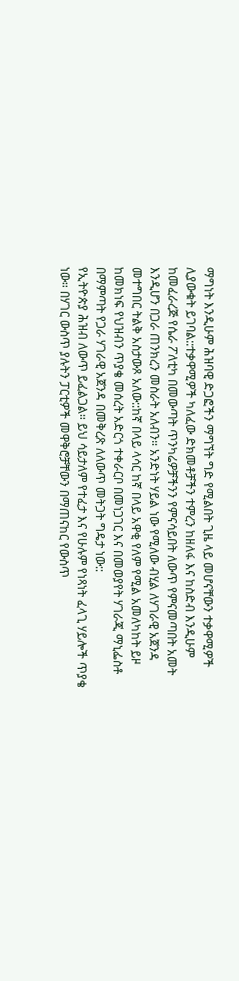ማግነት እንዲሁም ሕዝባዊ ድጋፎችን ማግኘት ግድ የሚልበት ጊዜ ላይ መሆናቸውን ተቃዋሚዎች ሊያውቁት ይገባል::ተቃዋሚዎች ካለፈው ድክመቶቻችን ተምረን ከዘለፋ እና ከስድብ እንዲሁም ከመፈራረጅ የሴራ ፖለቲካ በመውጣት ጥንካሬዎቻችንን የምናሳይበት ለውጥ የምናመጣበት አመት እንዲሆን በጋራ ጠንክረን መስራት አለብን። አንድነት ሃይል ነው የሚለው ብሂል ለሃገራዊ አጀንዳ መተግበር ትልቅ አስታውጾ አለው::ከኛ በላይ ላሳር ከኛ በላይ አዋቂ የለም የሚል አመለካከት ይዞ ከመክነፍ የህዝብን ጥያቄ መሰረት አድርጎ ተቀራርቦ በመነጋገር እና በመወያየት ሃገራጂ ማኒፌስቶ በማምጣት የጋራ ሃገራዊ አጀንዳ በመቅረጽ ለለውጥ መትጋት ግዴታ ነው::
የኢትዮጵያ ሕዝብ ለውጥ ይፈልጋል። ይህ ሳይታለም የተፈታ እና የሁሉም የነጻነት ፈላጊ ሃይሎች ጥያቄ ነው። በሃገር ውስጥ ያሉትን ፓርቲዎች መዋቅሮቻቸውን በማጠናከር የውስጥ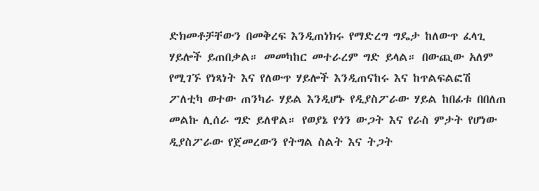ድክመቶቻቸውን በመቅረፍ እንዲጠነክሩ የማድረግ ግዴታ ከለውጥ ፈላጊ ሃይሎች ይጠበቃል። መመካከር መተራረም ግድ ይላል። በውጪው አለም የሚገኙ የነጻነት እና የለውጥ ሃይሎች እንዲጠናከሩ እና ከጥልፍልፎሽ ፖለቲካ ወተው ጠንካራ ሃይል እንዲሆኑ የዲያስፖራው ሃይል ከበፊቱ በበለጠ መልኩ ሊሰራ ግድ ይለዋል። የወያኔ የጎን ውጋት እና የራስ ምታት የሆነው ዲያስፖራው የጀመረውን የትግል ስልት እና ትጋት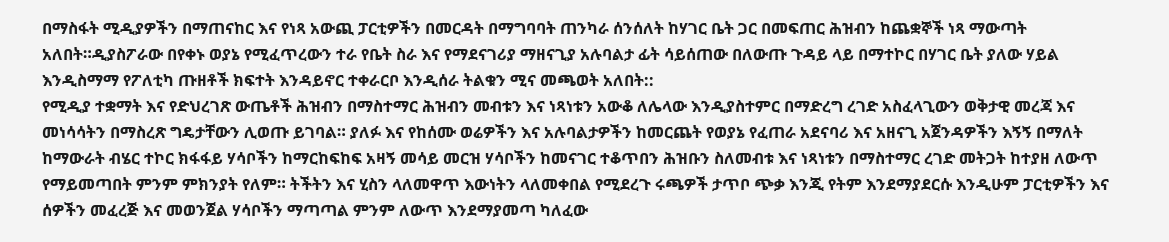በማስፋት ሚዲያዎችን በማጠናከር እና የነጻ አውጪ ፓርቲዎችን በመርዳት በማግባባት ጠንካራ ሰንሰለት ከሃገር ቤት ጋር በመፍጠር ሕዝብን ከጨቋኞች ነጻ ማውጣት አለበት።ዲያስፖራው በየቀኑ ወያኔ የሚፈጥረውን ተራ የቤት ስራ እና የማደናገሪያ ማዘናጊያ አሉባልታ ፊት ሳይሰጠው በለውጡ ጉዳይ ላይ በማተኮር በሃገር ቤት ያለው ሃይል እንዲስማማ የፖለቲካ ጡዘቶች ክፍተት እንዳይኖር ተቀራርቦ እንዲሰራ ትልቁን ሚና መጫወት አለበት::
የሚዲያ ተቋማት እና የድህረገጽ ውጤቶች ሕዝብን በማስተማር ሕዝብን መብቱን እና ነጻነቱን አውቆ ለሌላው እንዲያስተምር በማድረግ ረገድ አስፈላጊውን ወቅታዊ መረጃ እና መነሳሳትን በማስረጽ ግዴታቸውን ሊወጡ ይገባል። ያለፉ እና የከሰሙ ወሬዎችን እና አሉባልታዎችን ከመርጨት የወያኔ የፈጠራ አደናባሪ እና አዘናጊ አጀንዳዎችን እኝኝ በማለት ከማውራት ብሄር ተኮር ክፋፋይ ሃሳቦችን ከማርከፍከፍ አዛኝ መሳይ መርዝ ሃሳቦችን ከመናገር ተቆጥበን ሕዝቡን ስለመብቱ እና ነጻነቱን በማስተማር ረገድ መትጋት ከተያዘ ለውጥ የማይመጣበት ምንም ምክንያት የለም። ትችትን እና ሂስን ላለመዋጥ እውነትን ላለመቀበል የሚደረጉ ሩጫዎች ታጥቦ ጭቃ እንጂ የትም እንደማያደርሱ እንዲሁም ፓርቲዎችን እና ሰዎችን መፈረጅ እና መወንጀል ሃሳቦችን ማጣጣል ምንም ለውጥ እንደማያመጣ ካለፈው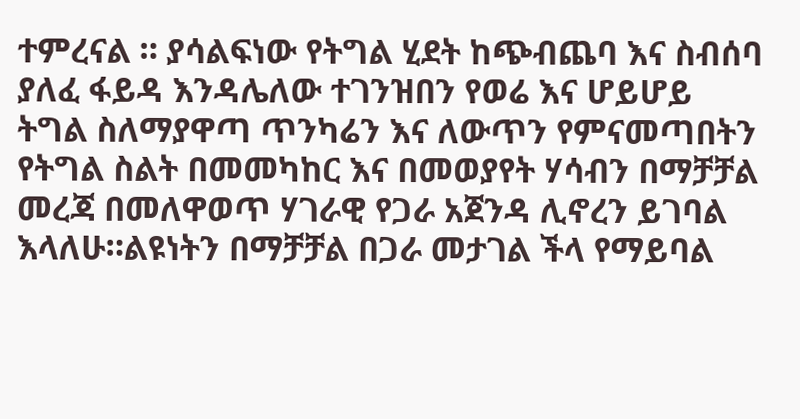ተምረናል ። ያሳልፍነው የትግል ሂደት ከጭብጨባ እና ስብሰባ ያለፈ ፋይዳ እንዳሌለው ተገንዝበን የወሬ እና ሆይሆይ ትግል ስለማያዋጣ ጥንካሬን እና ለውጥን የምናመጣበትን የትግል ስልት በመመካከር እና በመወያየት ሃሳብን በማቻቻል መረጃ በመለዋወጥ ሃገራዊ የጋራ አጀንዳ ሊኖረን ይገባል እላለሁ።ልዩነትን በማቻቻል በጋራ መታገል ችላ የማይባል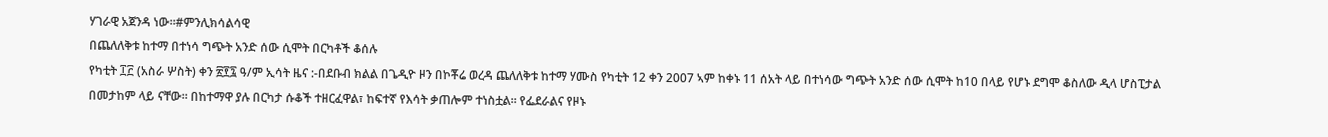ሃገራዊ አጀንዳ ነው።#ምንሊክሳልሳዊ
በጨለለቅቱ ከተማ በተነሳ ግጭት አንድ ሰው ሲሞት በርካቶች ቆሰሉ
የካቲት ፲፫ (አስራ ሦስት) ቀን ፳፻፯ ዓ/ም ኢሳት ዜና :-በደቡብ ክልል በጌዲዮ ዞን በኮቾሬ ወረዳ ጨለለቅቱ ከተማ ሃሙስ የካቲት 12 ቀን 2007 ኣም ከቀኑ 11 ሰአት ላይ በተነሳው ግጭት አንድ ሰው ሲሞት ከ10 በላይ የሆኑ ደግሞ ቆስለው ዲላ ሆስፒታል በመታከም ላይ ናቸው። በከተማዋ ያሉ በርካታ ሱቆች ተዘርፈዋል፣ ከፍተኛ የእሳት ቃጠሎም ተነስቷል። የፌደራልና የዞኑ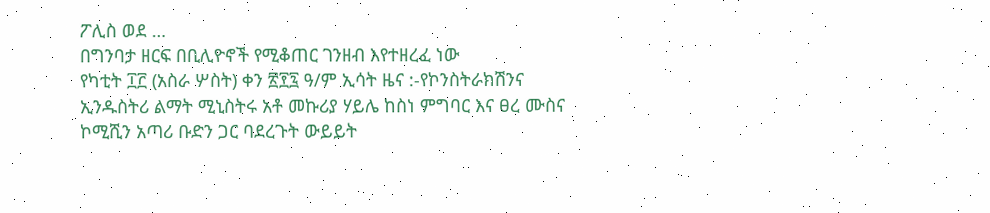ፖሊስ ወደ …
በግንባታ ዘርፍ በቢሊዮኖች የሚቆጠር ገንዘብ እየተዘረፈ ነው
የካቲት ፲፫ (አስራ ሦስት) ቀን ፳፻፯ ዓ/ም ኢሳት ዜና :-የኮንስትራክሽንና ኢንዱስትሪ ልማት ሚኒስትሩ አቶ መኩሪያ ሃይሌ ከስነ ምግባር እና ፀረ ሙስና ኮሚሺን አጣሪ ቡድን ጋር ባደረጉት ውይይት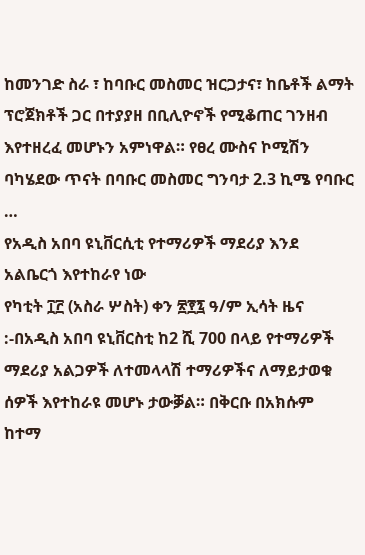ከመንገድ ስራ ፣ ከባቡር መስመር ዝርጋታና፣ ከቤቶች ልማት ፕሮጀክቶች ጋር በተያያዘ በቢሊዮኖች የሚቆጠር ገንዘብ እየተዘረፈ መሆኑን አምነዋል። የፀረ ሙስና ኮሚሽን ባካሄደው ጥናት በባቡር መስመር ግንባታ 2.3 ኪሜ የባቡር …
የአዲስ አበባ ዩኒቨርሲቲ የተማሪዎች ማደሪያ እንደ አልቤርጎ እየተከራየ ነው
የካቲት ፲፫ (አስራ ሦስት) ቀን ፳፻፯ ዓ/ም ኢሳት ዜና :-በአዲስ አበባ ዩኒቨርስቲ ከ2 ሺ 700 በላይ የተማሪዎች ማደሪያ አልጋዎች ለተመላላሽ ተማሪዎችና ለማይታወቁ ሰዎች እየተከራዩ መሆኑ ታውቓል። በቅርቡ በአክሱም ከተማ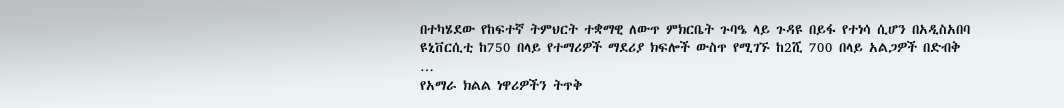በተካሄደው የከፍተኛ ትምህርት ተቋማዊ ለውጥ ምክርቤት ጉባዔ ላይ ጉዳዩ በይፋ የተነሳ ሲሆን በአዲስአበባ ዩኒቨርሲቲ ከ750 በላይ የተማሪዎች ማደሪያ ክፍሎች ውስጥ የሚገኙ ከ2ሺ 700 በላይ አልጋዎች በድብቅ …
የአማራ ክልል ነዋሪዎችን ትጥቅ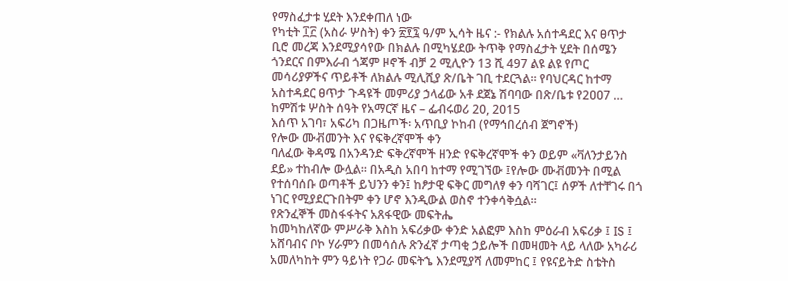የማስፈታቱ ሂደት እንደቀጠለ ነው
የካቲት ፲፫ (አስራ ሦስት) ቀን ፳፻፯ ዓ/ም ኢሳት ዜና :- የክልሉ አሰተዳደር እና ፀጥታ ቢሮ መረጃ እንደሚያሳየው በክልሉ በሚካሄደው ትጥቅ የማስፈታት ሂደት በሰሜን ጎንደርና በምእራብ ጎጃም ዞኖች ብቻ 2 ሚሊዮን 13 ሺ 497 ልዩ ልዩ የጦር መሳሪያዎችና ጥይቶች ለክልሉ ሚሊሺያ ጽ/ቤት ገቢ ተደርጓል። የባህርዳር ከተማ አስተዳደር ፀጥታ ጉዳዩች መምሪያ ኃላፊው አቶ ደጀኔ ሽባባው በጽ/ቤቱ የ2ዐዐ7 …
ከምሽቱ ሦስት ሰዓት የአማርኛ ዜና – ፌብሩወሪ 20, 2015
እሰጥ አገባ፣ አፍሪካ በጋዜጦች፡ አጥቢያ ኮከብ (የማኅበረሰብ ጀግኖች)
የሎው ሙቭመንት እና የፍቅረኛሞች ቀን
ባለፈው ቅዳሜ በአንዳንድ ፍቅረኛሞች ዘንድ የፍቅረኛሞች ቀን ወይም «ቫለንታይንስ ደይ» ተከብሎ ውሏል። በአዲስ አበባ ከተማ የሚገኘው ፤የሎው ሙቭመንት በሚል የተሰባሰቡ ወጣቶች ይህንን ቀን፤ ከፆታዊ ፍቅር መግለፃ ቀን ባሻገር፤ ሰዎች ለተቸገሩ በጎ ነገር የሚያደርጉበትም ቀን ሆኖ እንዲውል ወስኖ ተንቀሳቅሷል።
የጽንፈኞች መስፋፋትና አጸፋዊው መፍትሔ
ከመካከለኛው ምሥራቅ እስከ አፍሪቃው ቀንድ አልፎም እስከ ምዕራብ አፍሪቃ ፤ IS ፤ አሸባብና ቦኮ ሃራምን በመሳሰሉ ጽንፈኛ ታጣቂ ኃይሎች በመዛመት ላይ ላለው አካራሪ አመለካከት ምን ዓይነት የጋራ መፍትኄ እንደሚያሻ ለመምከር ፤ የዩናይትድ ስቴትስ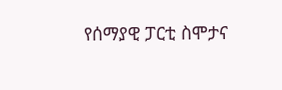የሰማያዊ ፓርቲ ስሞታና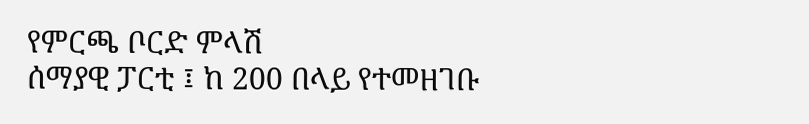የምርጫ ቦርድ ምላሽ
ሰማያዊ ፓርቲ ፤ ከ 200 በላይ የተመዘገቡ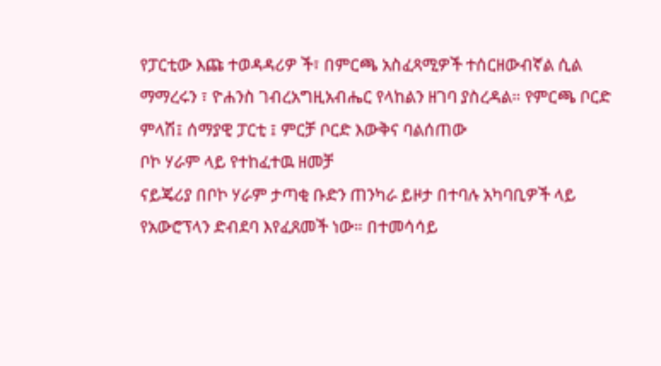የፓርቲው እጩ ተወዳዳሪዎ ች፣ በምርጫ አስፈጻሚዎች ተሰርዘውብኛል ሲል ማማረሩን ፣ ዮሐንስ ገብረአግዚአብሔር የላከልን ዘገባ ያስረዳል። የምርጫ ቦርድ ምላሽ፤ ሰማያዊ ፓርቲ ፤ ምርቻ ቦርድ እውቅና ባልሰጠው
ቦኮ ሃራም ላይ የተከፈተዉ ዘመቻ
ናይጄሪያ በቦኮ ሃራም ታጣቂ ቡድን ጠንካራ ይዞታ በተባሉ አካባቢዎች ላይ የአውሮፕላን ድብደባ እየፈጸመች ነው። በተመሳሳይ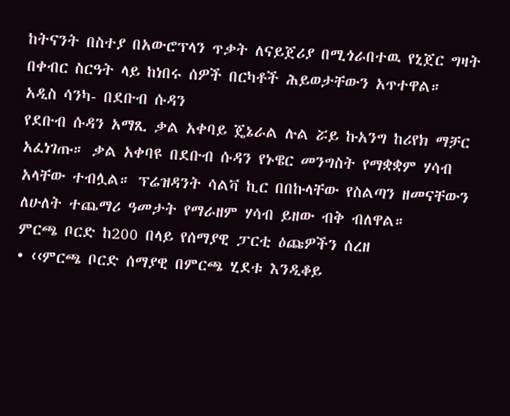ከትናንት በስተያ በአውሮፕላን ጥቃት ለናይጀሪያ በሚጎራበተዉ የኒጀር ግዛት በቀብር ስርዓት ላይ ከነበሩ ሰዎች በርካቶች ሕይወታቸውን አጥተዋል።
አዲስ ሳንካ- በደቡብ ሱዳን
የደቡብ ሱዳን አማጺ ቃል አቀባይ ጄኔራል ሉል ሯይ ኩአንግ ከሪየክ ማቻር አፈነገጡ። ቃል አቀባዩ በደቡብ ሱዳን የኑዌር መንግስት የማቋቋም ሃሳብ አላቸው ተብሏል። ፕሬዝዳንት ሳልቫ ኪር በበኩላቸው የስልጣን ዘመናቸውን ለሁለት ተጨማሪ ዓመታት የማራዘም ሃሳብ ይዘው ብቅ ብለዋል።
ምርጫ ቦርድ ከ200 በላይ የሰማያዊ ፓርቲ ዕጩዎችን ሰረዘ
• ‹‹ምርጫ ቦርድ ሰማያዊ በምርጫ ሂደቱ እንዲቆይ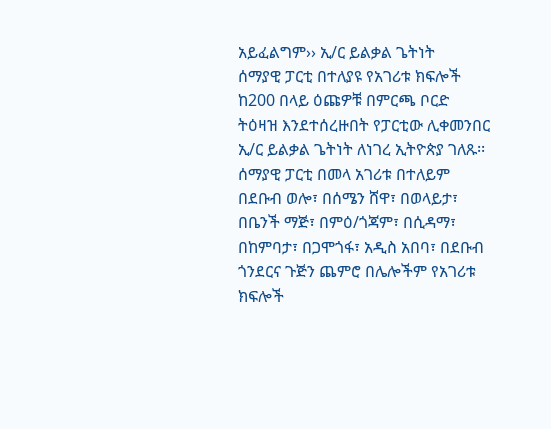አይፈልግም›› ኢ/ር ይልቃል ጌትነት
ሰማያዊ ፓርቲ በተለያዩ የአገሪቱ ክፍሎች ከ200 በላይ ዕጩዎቹ በምርጫ ቦርድ ትዕዛዝ እንደተሰረዙበት የፓርቲው ሊቀመንበር ኢ/ር ይልቃል ጌትነት ለነገረ ኢትዮጵያ ገለጹ፡፡ ሰማያዊ ፓርቲ በመላ አገሪቱ በተለይም በደቡብ ወሎ፣ በሰሜን ሸዋ፣ በወላይታ፣ በቤንች ማጅ፣ በምዕ/ጎጃም፣ በሲዳማ፣ በከምባታ፣ በጋሞጎፋ፣ አዲስ አበባ፣ በደቡብ ጎንደርና ጉጅን ጨምሮ በሌሎችም የአገሪቱ ክፍሎች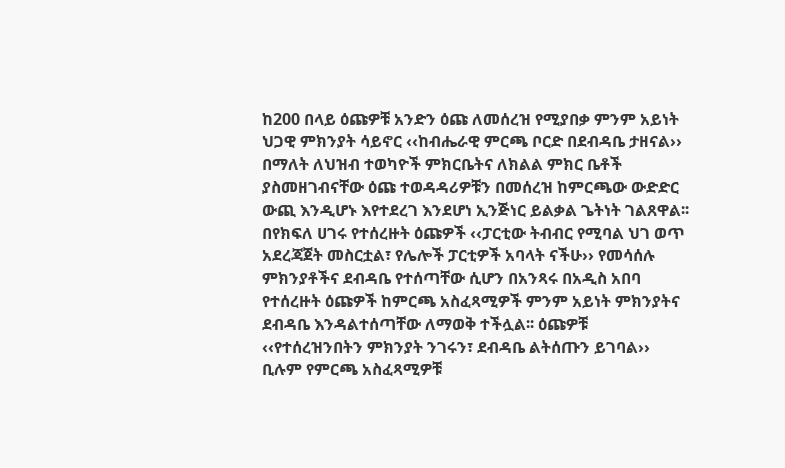ከ200 በላይ ዕጩዎቹ አንድን ዕጩ ለመሰረዝ የሚያበቃ ምንም አይነት ህጋዊ ምክንያት ሳይኖር ‹‹ከብሔራዊ ምርጫ ቦርድ በደብዳቤ ታዘናል›› በማለት ለህዝብ ተወካዮች ምክርቤትና ለክልል ምክር ቤቶች ያስመዘገብናቸው ዕጩ ተወዳዳሪዎቹን በመሰረዝ ከምርጫው ውድድር ውጪ እንዲሆኑ እየተደረገ እንደሆነ ኢንጅነር ይልቃል ጌትነት ገልጸዋል፡፡
በየክፍለ ሀገሩ የተሰረዙት ዕጩዎች ‹‹ፓርቲው ትብብር የሚባል ህገ ወጥ አደረጃጀት መስርቷል፣ የሌሎች ፓርቲዎች አባላት ናችሁ›› የመሳሰሉ ምክንያቶችና ደብዳቤ የተሰጣቸው ሲሆን በአንጻሩ በአዲስ አበባ የተሰረዙት ዕጩዎች ከምርጫ አስፈጻሚዎች ምንም አይነት ምክንያትና ደብዳቤ እንዳልተሰጣቸው ለማወቅ ተችሏል፡፡ ዕጩዎቹ ‹‹የተሰረዝንበትን ምክንያት ንገሩን፣ ደብዳቤ ልትሰጡን ይገባል›› ቢሉም የምርጫ አስፈጻሚዎቹ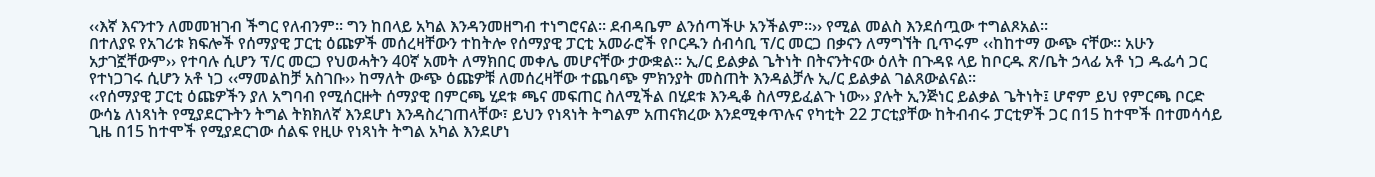‹‹እኛ እናንተን ለመመዝገብ ችግር የለብንም፡፡ ግን ከበላይ አካል እንዳንመዘግብ ተነግሮናል፡፡ ደብዳቤም ልንሰጣችሁ አንችልም፡፡›› የሚል መልስ እንደሰጧው ተግልጾአል፡፡
በተለያዩ የአገሪቱ ክፍሎች የሰማያዊ ፓርቲ ዕጩዎች መሰረዛቸውን ተከትሎ የሰማያዊ ፓርቲ አመራሮች የቦርዱን ሰብሳቢ ፕ/ር መርጋ በቃናን ለማግኘት ቢጥሩም ‹‹ከከተማ ውጭ ናቸው፡፡ አሁን አታገኟቸውም›› የተባሉ ሲሆን ፕ/ር መርጋ የህወሓትን 40ኛ አመት ለማክበር መቀሌ መሆናቸው ታውቋል፡፡ ኢ/ር ይልቃል ጌትነት በትናንትናው ዕለት በጉዳዩ ላይ ከቦርዱ ጽ/ቤት ኃላፊ አቶ ነጋ ዱፌሳ ጋር የተነጋገሩ ሲሆን አቶ ነጋ ‹‹ማመልከቻ አስገቡ›› ከማለት ውጭ ዕጩዎቹ ለመሰረዛቸው ተጨባጭ ምክንያት መስጠት እንዳልቻሉ ኢ/ር ይልቃል ገልጸውልናል፡፡
‹‹የሰማያዊ ፓርቲ ዕጩዎችን ያለ አግባብ የሚሰርዙት ሰማያዊ በምርጫ ሂደቱ ጫና መፍጠር ስለሚችል በሂደቱ እንዲቆ ስለማይፈልጉ ነው›› ያሉት ኢንጅነር ይልቃል ጌትነት፤ ሆኖም ይህ የምርጫ ቦርድ ውሳኔ ለነጻነት የሚያደርጉትን ትግል ትክክለኛ እንደሆነ እንዳስረገጠላቸው፣ ይህን የነጻነት ትግልም አጠናክረው እንደሚቀጥሉና የካቲት 22 ፓርቲያቸው ከትብብሩ ፓርቲዎች ጋር በ15 ከተሞች በተመሳሳይ ጊዜ በ15 ከተሞች የሚያደርገው ሰልፍ የዚሁ የነጻነት ትግል አካል እንደሆነ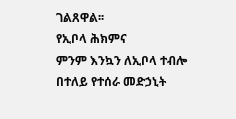ገልጸዋል፡፡
የኢቦላ ሕክምና
ምንም እንኳን ለኢቦላ ተብሎ በተለይ የተሰራ መድኃኒት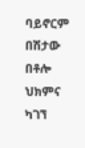ባይኖርም በሽታው በቶሎ ህክምና ካገኘ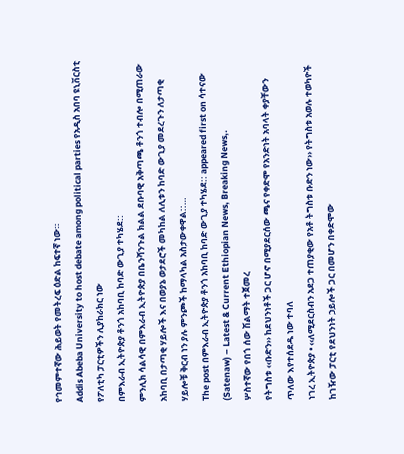የኅመምተኛው ሕይወት የመትረፍ ዕድል ከፍተኛ ነው።
Addis Abeba University to host debate among political parties የአዲስ አበባ ዩኒቨርስቲ የፖለቲካ ፓርቲዎችን ሊያከራክር ነው
በምእራብ ኢትዮጵያ ቶንጎ አከባቢ ከባድ ውጊያ ተካሄደ::
ምንሊክ ሳልሳዊ በምእራብ ኢትዮጵያ በቤንሻንጉል ክልል ደቡባዊ አቅጣጫ ቶንጎ ተብሎ በሚጠራው አከባቢ በታጣቂ ሃይሎች እና በወያኔ ወታደሮች መካከል ለሊቱን ከባድ ውጊያ መደረጉን ለታጣቂ ሃይሎቹ ቅርብ ነን ያሉ ምንጮች ከማላካል አስታውቀዋል::…
The post በምእራብ ኢትዮጵያ ቶንጎ አከባቢ ከባድ ውጊያ ተካሄደ:: appeared first on ሳተናው (Satenaw) – Latest & Current Ethiopian News, Breaking News,.
ሦስተኛው የበጎ ሰው ሽልማት ተጀመረ
የትግስቱ ‹‹ቡድን›› ከደህንነቶች ጋር ሆኖ በሚያደርሰው ጫና የቀድሞ የአንድነት አባላት ቀያቸውን ጥለው እየተሰደዱ ነው ተባለ
ነገረ ኢትዮጵያ • ‹‹ለሚደርስብን አደጋ ተጠያቂው የአቶ ትግስቱ ቡድን ነው›› የትግስቱ አወሉ ተወካዮች ከገዥው ፓርቲ የደህንነት ኃይሎች ጋር በመሆን በቀድሞው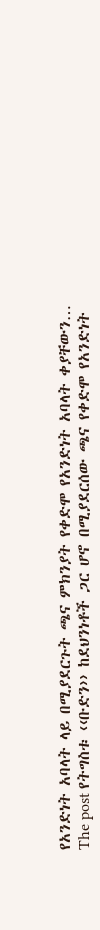የአንድነት አባላት ላይ በሚያደርጉት ጫና ምክንያት የቀድሞ የአንድነት አባላት ቀያቸውን…
The post የትግስቱ ‹‹ቡድን›› ከደህንነቶች ጋር ሆኖ በሚያደርሰው ጫና የቀድሞ የአንድነት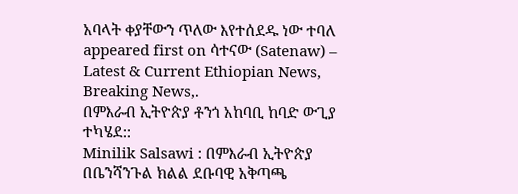አባላት ቀያቸውን ጥለው እየተሰደዱ ነው ተባለ appeared first on ሳተናው (Satenaw) – Latest & Current Ethiopian News, Breaking News,.
በምእራብ ኢትዮጵያ ቶንጎ አከባቢ ከባድ ውጊያ ተካሄደ::
Minilik Salsawi : በምእራብ ኢትዮጵያ በቤንሻንጉል ክልል ደቡባዊ አቅጣጫ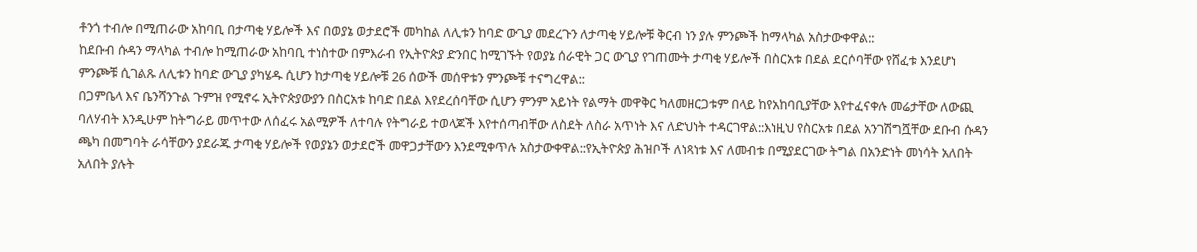ቶንጎ ተብሎ በሚጠራው አከባቢ በታጣቂ ሃይሎች እና በወያኔ ወታደሮች መካከል ለሊቱን ከባድ ውጊያ መደረጉን ለታጣቂ ሃይሎቹ ቅርብ ነን ያሉ ምንጮች ከማላካል አስታውቀዋል::
ከደቡብ ሱዳን ማላካል ተብሎ ከሚጠራው አከባቢ ተነስተው በምእራብ የኢትዮጵያ ድንበር ከሚገኙት የወያኔ ሰራዊት ጋር ውጊያ የገጠሙት ታጣቂ ሃይሎች በስርአቱ በደል ደርሶባቸው የሸፈቱ እንደሆነ ምንጮቹ ሲገልጹ ለሊቱን ከባድ ውጊያ ያካሄዱ ሲሆን ከታጣቂ ሃይሎቹ 26 ሰውች መሰዋቱን ምንጮቹ ተናግረዋል::
በጋምቤላ እና ቤንሻንጉል ጉምዝ የሚኖሩ ኢትዮጵያውያን በስርአቱ ከባድ በደል እየደረሰባቸው ሲሆን ምንም አይነት የልማት መዋቅር ካለመዘርጋቱም በላይ ከየአከባቢያቸው እየተፈናቀሉ መሬታቸው ለውጪ ባለሃብት እንዲሁም ከትግራይ መጥተው ለሰፈሩ አልሚዎች ለተባሉ የትግራይ ተወላጆች እየተሰጣብቸው ለስደት ለስራ አጥነት እና ለድህነት ተዳርገዋል::እነዚህ የስርአቱ በደል አንገሽግሿቸው ደቡብ ሱዳን ጫካ በመግባት ራሳቸውን ያደራጁ ታጣቂ ሃይሎች የወያኔን ወታደሮች መዋጋታቸውን እንደሚቀጥሉ አስታውቀዋል::የኢትዮጵያ ሕዝቦች ለነጻነቱ እና ለመብቱ በሚያደርገው ትግል በአንድነት መነሳት አለበት አለበት ያሉት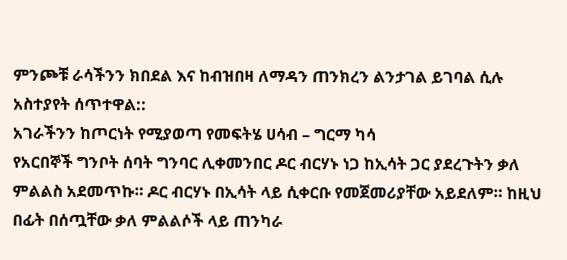ምንጮቹ ራሳችንን ክበደል እና ከብዝበዛ ለማዳን ጠንክረን ልንታገል ይገባል ሲሉ አስተያየት ሰጥተዋል::
አገራችንን ከጦርነት የሚያወጣ የመፍትሄ ሀሳብ – ግርማ ካሳ
የአርበኞች ግንቦት ሰባት ግንባር ሊቀመንበር ዶር ብርሃኑ ነጋ ከኢሳት ጋር ያደረጉትን ቃለ ምልልስ አደመጥኩ። ዶር ብርሃኑ በኢሳት ላይ ሲቀርቡ የመጀመሪያቸው አይደለም። ከዚህ በፊት በሰጧቸው ቃለ ምልልሶች ላይ ጠንካራ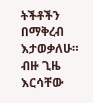ትችቶችን በማቅረብ እታወቃለሁ። ብዙ ጊዜ እርሳቸው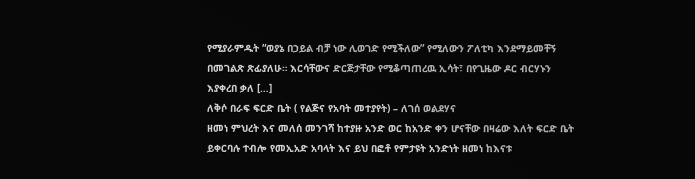የሚያራምዱት “ወያኔ በኃይል ብቻ ነው ሊወገድ የሚችለው” የሚለውን ፖለቲካ እንደማይመቸኝ በመገልጽ ጽፊያለሁ። እርሳቸውና ድርጅታቸው የሚቆጣጠረዉ ኢሳት፣ በየጊዜው ዶር ብርሃኑን እያቀረበ ቃለ […]
ለቅሶ በራፍ ፍርድ ቤት ( የልጅና የአባት መተያየት) – ለገሰ ወልደሃና
ዘመነ ምህረት እና መለሰ መንገሻ ከተያዙ አንድ ወር ከአንድ ቀን ሆናቸው በዛሬው እለት ፍርድ ቤት ይቀርባሉ ተብሎ የመኢአድ አባላት እና ይህ በፎቶ የምታዩት አንድነት ዘመነ ከእናቱ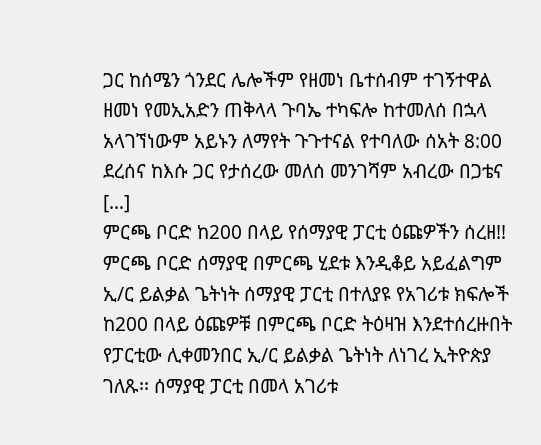ጋር ከሰሜን ጎንደር ሌሎችም የዘመነ ቤተሰብም ተገኝተዋል ዘመነ የመኢአድን ጠቅላላ ጉባኤ ተካፍሎ ከተመለሰ በኋላ አላገኘነውም አይኑን ለማየት ጉጉተናል የተባለው ሰአት 8:00 ደረሰና ከእሱ ጋር የታሰረው መለሰ መንገሻም አብረው በጋቴና […]
ምርጫ ቦርድ ከ200 በላይ የሰማያዊ ፓርቲ ዕጩዎችን ሰረዘ!!
ምርጫ ቦርድ ሰማያዊ በምርጫ ሂደቱ እንዲቆይ አይፈልግም ኢ/ር ይልቃል ጌትነት ሰማያዊ ፓርቲ በተለያዩ የአገሪቱ ክፍሎች ከ200 በላይ ዕጩዎቹ በምርጫ ቦርድ ትዕዛዝ እንደተሰረዙበት የፓርቲው ሊቀመንበር ኢ/ር ይልቃል ጌትነት ለነገረ ኢትዮጵያ ገለጹ፡፡ ሰማያዊ ፓርቲ በመላ አገሪቱ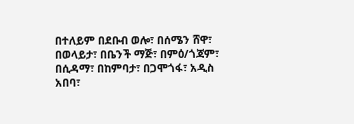በተለይም በደቡብ ወሎ፣ በሰሜን ሸዋ፣ በወላይታ፣ በቤንች ማጅ፣ በምዕ/ጎጃም፣ በሲዳማ፣ በከምባታ፣ በጋሞጎፋ፣ አዲስ አበባ፣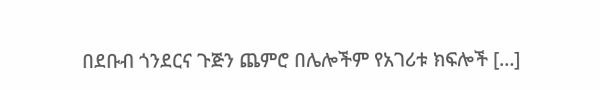በደቡብ ጎንደርና ጉጅን ጨምሮ በሌሎችም የአገሪቱ ክፍሎች […]